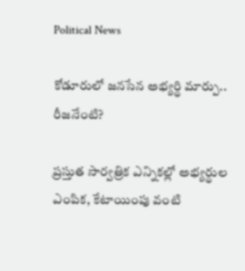Political News

కోడూరులో జ‌న‌సేన అభ్య‌ర్థి మార్పు.. రీజ‌నేంటి?

ప్ర‌స్తుత సార్వత్రిక ఎన్నికల్లో అభ్య‌ర్థుల ఎంపిక‌, కేటాయింపు వంటి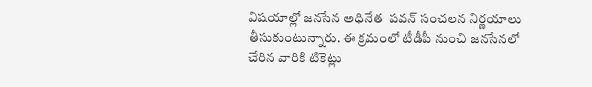విష‌యాల్లో జ‌న‌సేన అధినేత  ప‌వ‌న్ సంచ‌ల‌న నిర్ణ‌యాలు తీసుకుంటున్నారు. ఈ క్ర‌మంలో టీడీపీ నుంచి జ‌న‌సేన‌లో చేరిన వారికి టికెట్లు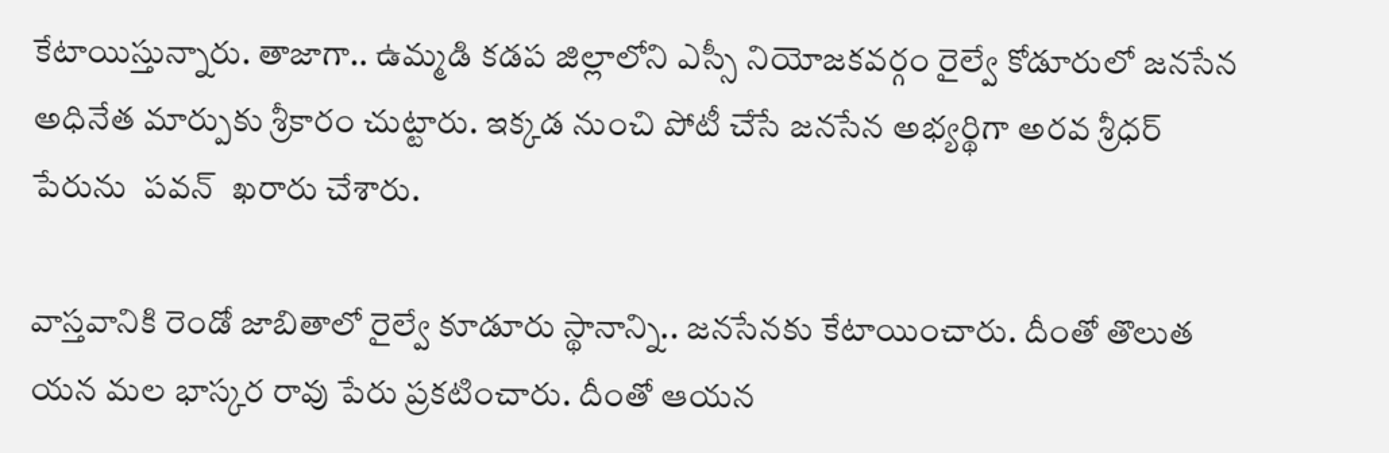కేటాయిస్తున్నారు. తాజాగా.. ఉమ్మ‌డి క‌డ‌ప జిల్లాలోని ఎస్సీ నియోజ‌క‌వ‌ర్గం రైల్వే కోడూరులో జ‌న‌సేన అధినేత మార్పుకు శ్రీకారం చుట్టారు. ఇక్క‌డ నుంచి పోటీ చేసే జనసేన అభ్యర్థిగా అరవ శ్రీధర్ పేరును  పవన్  ఖరారు చేశారు.

వాస్త‌వానికి రెండో జాబితాలో రైల్వే కూడూరు స్థానాన్ని.. జ‌న‌సేన‌కు కేటాయించారు. దీంతో తొలుత యన మల భాస్కర రావు పేరు ప్రకటించారు. దీంతో ఆయ‌న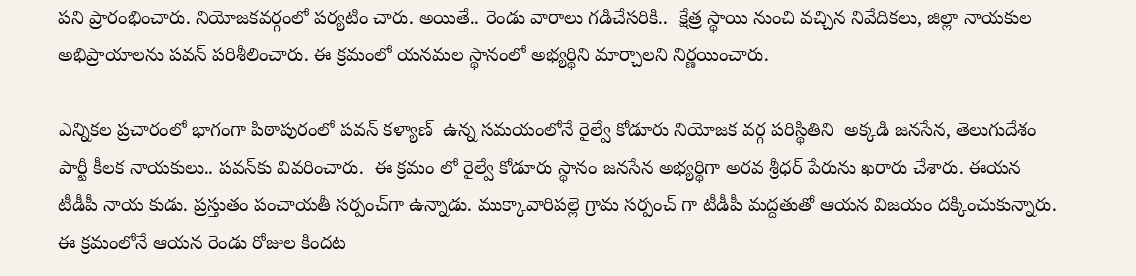ప‌ని ప్రారంభించారు. నియోజ‌క‌వ‌ర్గంలో ప‌ర్య‌టిం చారు. అయితే.. రెండు వారాలు గ‌డిచేస‌రికి..  క్షేత్ర స్థాయి నుంచి వచ్చిన నివేదికలు, జిల్లా నాయకుల అభిప్రాయాలను ప‌వ‌న్ పరిశీలించారు. ఈ క్ర‌మంలో య‌న‌మ‌ల స్థానంలో అభ్యర్థిని మార్చాలని నిర్ణయించారు.

ఎన్నికల ప్రచారంలో భాగంగా పిఠాపురంలో పవన్ కళ్యాణ్  ఉన్న సమయంలోనే రైల్వే కోడూరు నియోజక వర్గ ప‌రిస్థితిని  అక్క‌డి జనసేన, తెలుగుదేశం పార్టీ కీల‌క నాయ‌కులు.. ప‌వ‌న్‌కు వివ‌రించారు.  ఈ క్రమం లో రైల్వే కోడూరు స్థానం జనసేన అభ్యర్థిగా అరవ శ్రీధర్ పేరును ఖరారు చేశారు. ఈయ‌న టీడీపీ నాయ కుడు. ప్ర‌స్తుతం పంచాయ‌తీ స‌ర్పంచ్‌గా ఉన్నాడు. ముక్కావారిపల్లె గ్రామ సర్పంచ్ గా టీడీపీ మ‌ద్ద‌తుతో ఆయ‌న విజ‌యం ద‌క్కించుకున్నారు. ఈ క్ర‌మంలోనే ఆయ‌న రెండు రోజుల కింద‌ట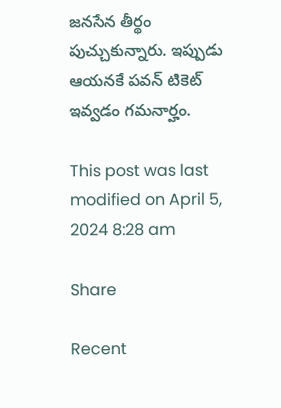జ‌న‌సేన తీర్థం పుచ్చుకున్నారు. ఇప్పుడు ఆయ‌న‌కే ప‌వ‌న్ టికెట్ ఇవ్వ‌డం గ‌మ‌నార్హం.

This post was last modified on April 5, 2024 8:28 am

Share

Recent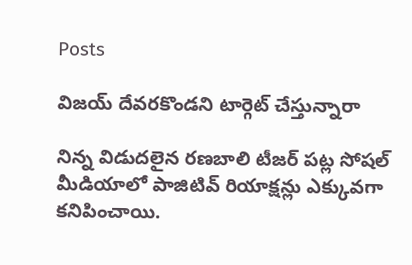Posts

విజయ్ దేవరకొండని టార్గెట్ చేస్తున్నారా

నిన్న విడుదలైన రణబాలి టీజర్ పట్ల సోషల్ మీడియాలో పాజిటివ్ రియాక్షన్లు ఎక్కువగా కనిపించాయి.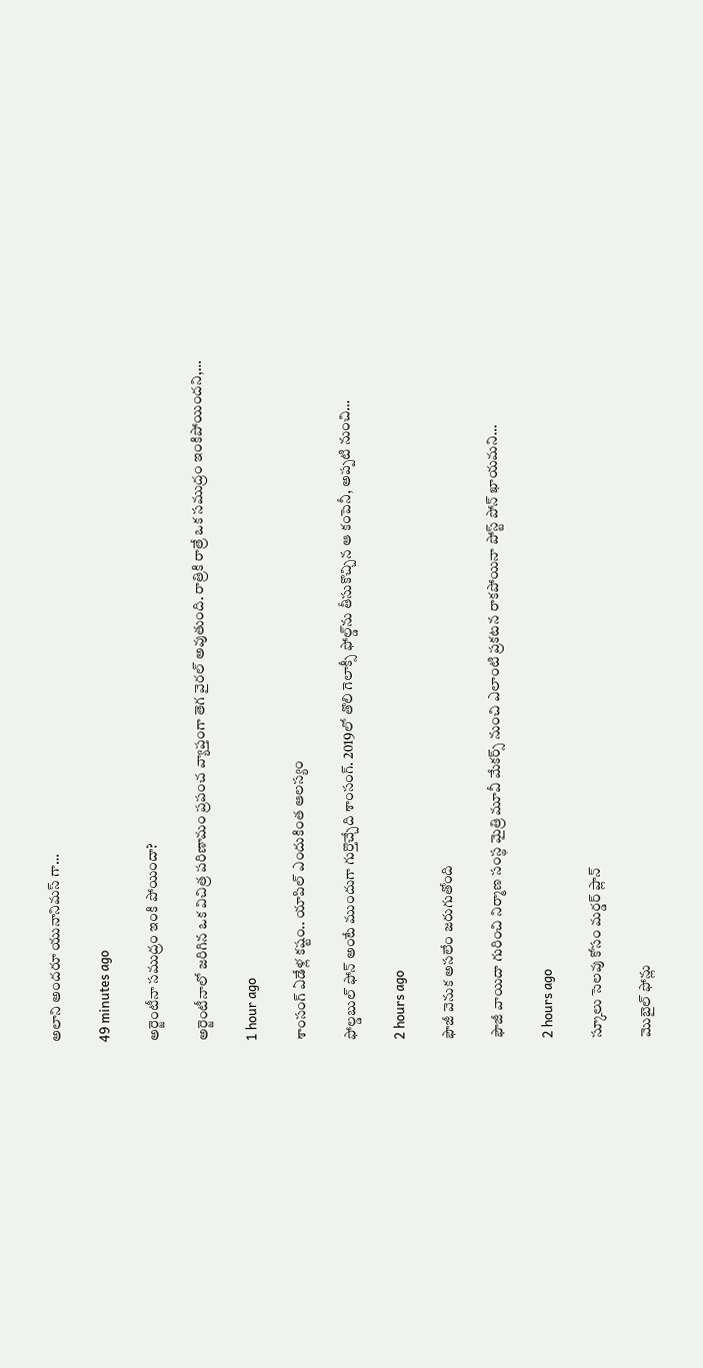అలాని అందరూ యునానిమస్ గా…

49 minutes ago

అర్జెంటీనా సముద్రం ఇంకి పోయిందా?

అర్జెంటీనాలో జరిగిన ఒక విచిత్ర పరిణామం ప్రపంచ వ్యాప్తంగా తెగ వైరల్ అవుతుంది. రాత్రికి రాత్రే ఒక సముద్రం ఇంకిపోయిందని,…

1 hour ago

శాంసంగ్ ఏడేళ్ల కష్టం.. యాపిల్ ఎందుకింత ఆలస్యం

ఫోల్డబుల్ ఫోన్ అంటే ముందుగా గుర్తొచ్చేది శాంసంగ్. 2019లో తొలి గెలాక్సీ ఫోల్డ్‌ను తీసుకొచ్చిన ఆ కంపెనీ, అప్పటి నుంచి…

2 hours ago

ఫౌజీ వెనుక అసలేం జరుగుతోంది

ఫౌజీ వాయిదా గురించి నిర్మాణ సంస్థ మైత్రి మూవీ మేకర్స్ నుంచి ఎలాంటి ప్రకటన రాకపోయినా పోస్ట్ పోన్ ఖాయమని…

2 hours ago

స్కూలు సెలవు కోసం మర్డర్ ప్లాన్

మొబైల్ ఫోన్లు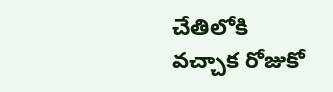చేతిలోకి వచ్చాక రోజుకో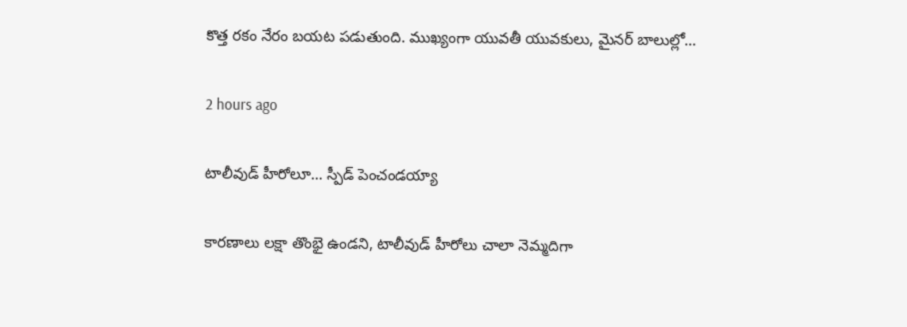కొత్త రకం నేరం బయట పడుతుంది. ముఖ్యంగా యువతీ యువకులు, మైనర్ బాలుల్లో…

2 hours ago

టాలీవుడ్ హీరోలూ… స్పీడ్ పెంచండయ్యా

కారణాలు లక్షా తొంభై ఉండని, టాలీవుడ్ హీరోలు చాలా నెమ్మదిగా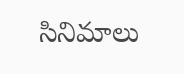సినిమాలు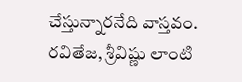చేస్తున్నారనేది వాస్తవం. రవితేజ, శ్రీవిష్ణు లాంటి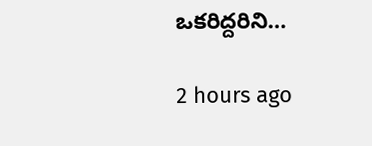ఒకరిద్దరిని…

2 hours ago